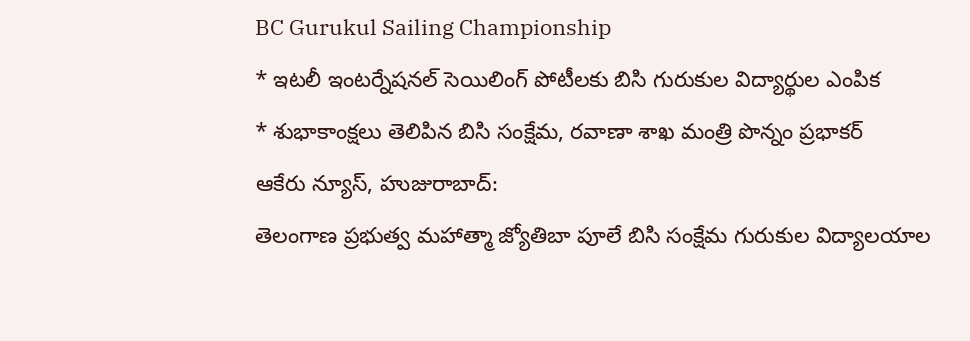BC Gurukul Sailing Championship
* ఇటలీ ఇంటర్నేషనల్ సెయిలింగ్ పోటీలకు బిసి గురుకుల విద్యార్థుల ఎంపిక
* శుభాకాంక్షలు తెలిపిన బిసి సంక్షేమ, రవాణా శాఖ మంత్రి పొన్నం ప్రభాకర్
ఆకేరు న్యూస్, హుజురాబాద్:
తెలంగాణ ప్రభుత్వ మహాత్మా జ్యోతిబా పూలే బిసి సంక్షేమ గురుకుల విద్యాలయాల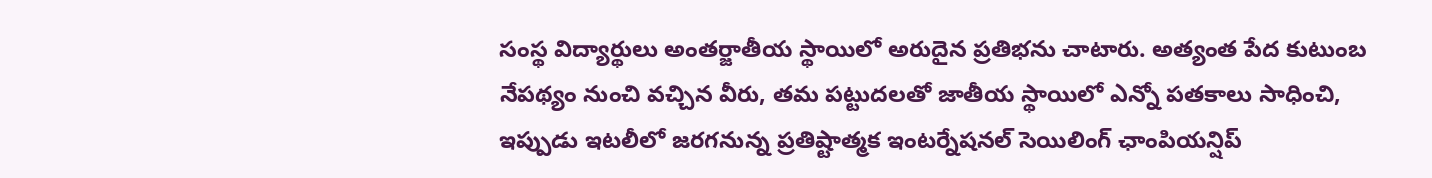సంస్థ విద్యార్థులు అంతర్జాతీయ స్థాయిలో అరుదైన ప్రతిభను చాటారు. అత్యంత పేద కుటుంబ నేపథ్యం నుంచి వచ్చిన వీరు, తమ పట్టుదలతో జాతీయ స్థాయిలో ఎన్నో పతకాలు సాధించి, ఇప్పుడు ఇటలీలో జరగనున్న ప్రతిష్టాత్మక ఇంటర్నేషనల్ సెయిలింగ్ ఛాంపియన్షిప్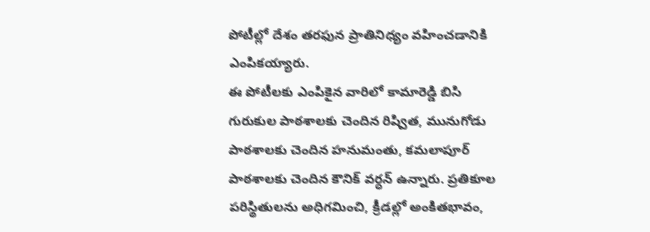పోటీల్లో దేశం తరఫున ప్రాతినిధ్యం వహించడానికి ఎంపికయ్యారు.
ఈ పోటీలకు ఎంపికైన వారిలో కామారెడ్డి బిసి గురుకుల పాఠశాలకు చెందిన రిష్విత, మునుగోడు పాఠశాలకు చెందిన హనుమంతు, కమలాపూర్ పాఠశాలకు చెందిన కౌనిక్ వర్ధన్ ఉన్నారు. ప్రతికూల పరిస్థితులను అధిగమించి, క్రీడల్లో అంకితభావం,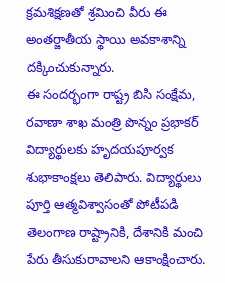క్రమశిక్షణతో శ్రమించి వీరు ఈ అంతర్జాతీయ స్థాయి అవకాశాన్ని దక్కించుకున్నారు.
ఈ సందర్భంగా రాష్ట్ర బిసి సంక్షేమ, రవాణా శాఖ మంత్రి పొన్నం ప్రభాకర్ విద్యార్థులకు హృదయపూర్వక శుభాకాంక్షలు తెలిపారు. విద్యార్థులు పూర్తి ఆత్మవిశ్వాసంతో పోటీపడి తెలంగాణ రాష్ట్రానికి, దేశానికి మంచి పేరు తీసుకురావాలని ఆకాంక్షించారు.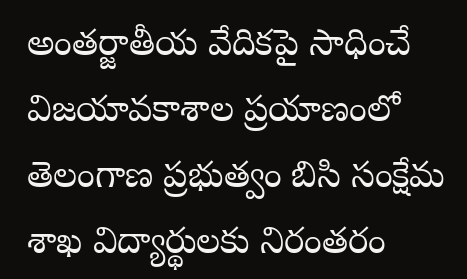అంతర్జాతీయ వేదికపై సాధించే విజయావకాశాల ప్రయాణంలో తెలంగాణ ప్రభుత్వం బిసి సంక్షేమ శాఖ విద్యార్థులకు నిరంతరం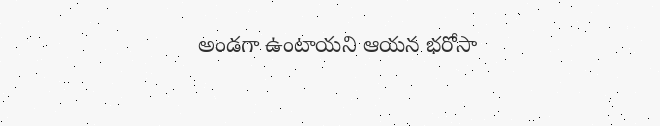అండగా ఉంటాయని ఆయన భరోసా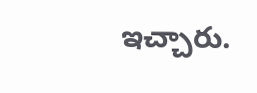ఇచ్చారు.